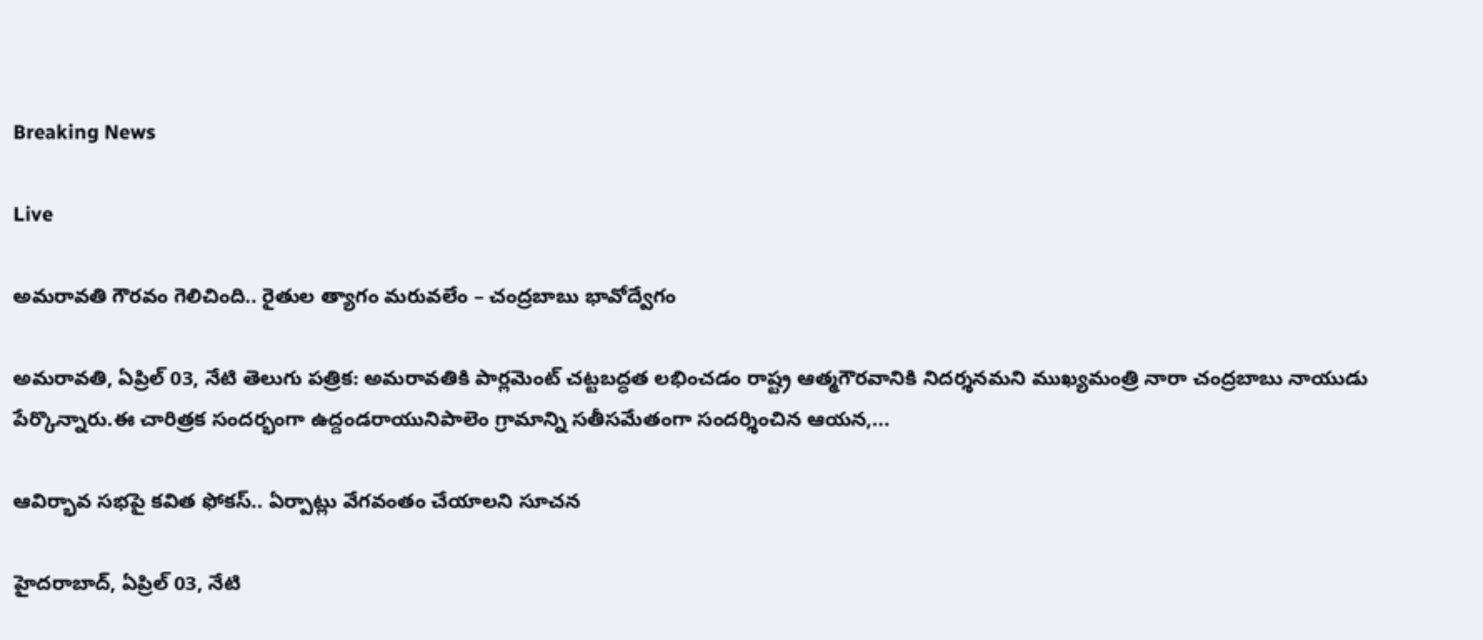Breaking News

Live

అమరావతి గౌరవం గెలిచింది.. రైతుల త్యాగం మరువలేం – చంద్రబాబు భావోద్వేగం

అమరావతి, ఏప్రిల్ 03, నేటి తెలుగు పత్రిక: అమరావతికి పార్లమెంట్ చట్టబద్ధత లభించడం రాష్ట్ర ఆత్మగౌరవానికి నిదర్శనమని ముఖ్యమంత్రి నారా చంద్రబాబు నాయుడు పేర్కొన్నారు.ఈ చారిత్రక సందర్భంగా ఉద్దండరాయునిపాలెం గ్రామాన్ని సతీసమేతంగా సందర్శించిన ఆయన,...

ఆవిర్భావ సభపై కవిత ఫోకస్.. ఏర్పాట్లు వేగవంతం చేయాలని సూచన

హైదరాబాద్, ఏప్రిల్ 03, నేటి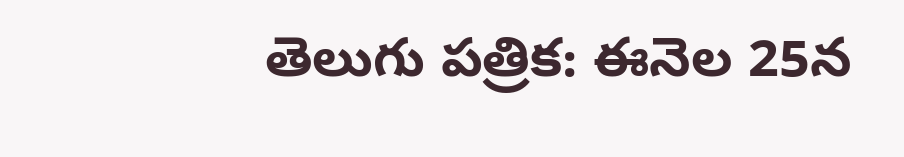తెలుగు పత్రిక: ఈనెల 25న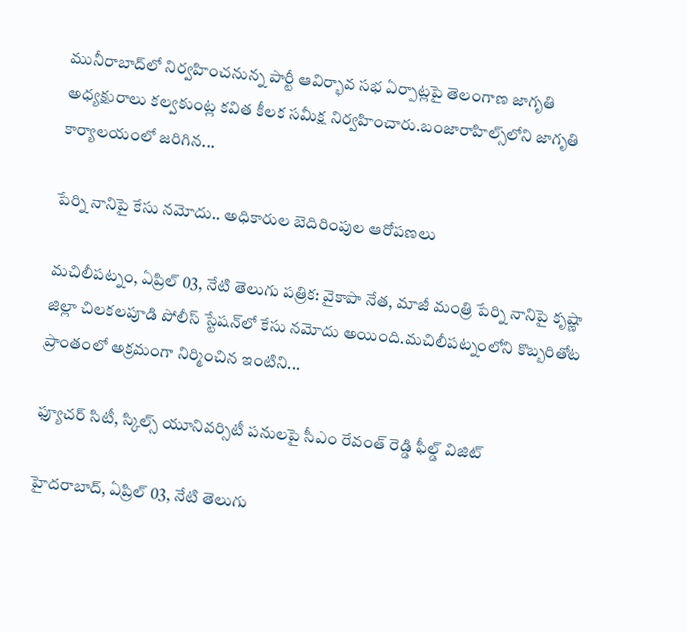మునీరాబాద్‌లో నిర్వహించనున్న పార్టీ ఆవిర్భావ సభ ఏర్పాట్లపై తెలంగాణ జాగృతి అధ్యక్షురాలు కల్వకుంట్ల కవిత కీలక సమీక్ష నిర్వహించారు.బంజారాహిల్స్‌లోని జాగృతి కార్యాలయంలో జరిగిన...

పేర్ని నానిపై కేసు నమోదు.. అధికారుల బెదిరింపుల ఆరోపణలు

మచిలీపట్నం, ఏప్రిల్ 03, నేటి తెలుగు పత్రిక: వైకాపా నేత, మాజీ మంత్రి పేర్ని నానిపై కృష్ణా జిల్లా చిలకలపూడి పోలీస్ స్టేషన్‌లో కేసు నమోదు అయింది.మచిలీపట్నంలోని కొబ్బరితోట ప్రాంతంలో అక్రమంగా నిర్మించిన ఇంటిని...

ఫ్యూచర్ సిటీ, స్కిల్స్ యూనివర్సిటీ పనులపై సీఎం రేవంత్ రెడ్డి ఫీల్డ్ విజిట్

హైదరాబాద్, ఏప్రిల్ 03, నేటి తెలుగు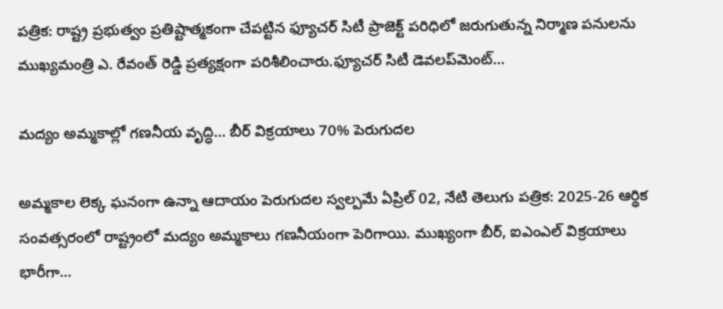పత్రిక: రాష్ట్ర ప్రభుత్వం ప్రతిష్టాత్మకంగా చేపట్టిన ఫ్యూచర్ సిటీ ప్రాజెక్ట్ పరిధిలో జరుగుతున్న నిర్మాణ పనులను ముఖ్యమంత్రి ఎ. రేవంత్ రెడ్డి ప్రత్యక్షంగా పరిశీలించారు.ఫ్యూచర్ సిటీ డెవలప్‌మెంట్...

మద్యం అమ్మకాల్లో గణనీయ వృద్ధి… బీర్ విక్రయాలు 70% పెరుగుదల

అమ్మకాల లెక్క ఘనంగా ఉన్నా ఆదాయం పెరుగుదల స్వల్పమే ఏప్రిల్ 02, నేటి తెలుగు పత్రిక: 2025-26 ఆర్థిక సంవత్సరంలో రాష్ట్రంలో మద్యం అమ్మకాలు గణనీయంగా పెరిగాయి. ముఖ్యంగా బీర్, ఐఎంఎల్ విక్రయాలు భారీగా...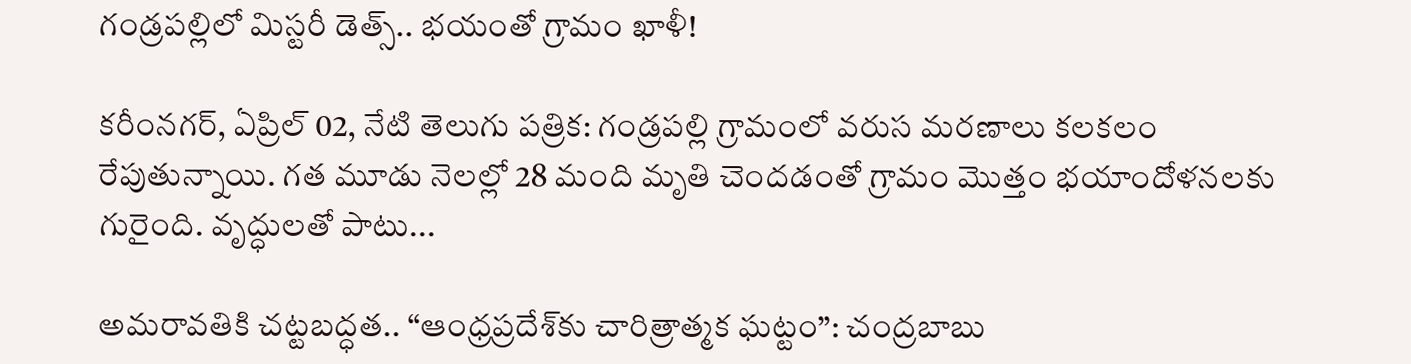గండ్రపల్లిలో మిస్టరీ డెత్స్.. భయంతో గ్రామం ఖాళీ!

కరీంనగర్, ఏప్రిల్ 02, నేటి తెలుగు పత్రిక: గండ్రపల్లి గ్రామంలో వరుస మరణాలు కలకలం రేపుతున్నాయి. గత మూడు నెలల్లో 28 మంది మృతి చెందడంతో గ్రామం మొత్తం భయాందోళనలకు గురైంది. వృద్ధులతో పాటు...

అమరావతికి చట్టబద్ధత.. “ఆంధ్రప్రదేశ్‌కు చారిత్రాత్మక ఘట్టం”: చంద్రబాబు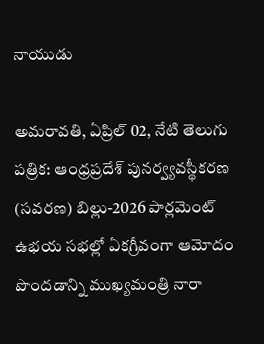నాయుడు

అమరావతి, ఏప్రిల్ 02, నేటి తెలుగు పత్రిక: ఆంధ్రప్రదేశ్ పునర్వ్యవస్థీకరణ (సవరణ) బిల్లు-2026 పార్లమెంట్ ఉభయ సభల్లో ఏకగ్రీవంగా ఆమోదం పొందడాన్ని ముఖ్యమంత్రి నారా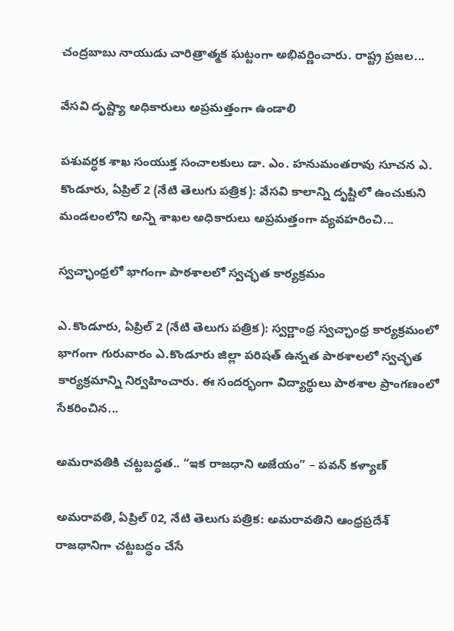చంద్రబాబు నాయుడు చారిత్రాత్మక ఘట్టంగా అభివర్ణించారు. రాష్ట్ర ప్రజల...

వేసవి దృష్ట్యా అధికారులు అప్రమత్తంగా ఉండాలి

పశువర్ధక శాఖ సంయుక్త సంచాలకులు డా. ఎం. హనుమంతరావు సూచన ఎ. కొండూరు, ఏప్రిల్ 2 (నేటి తెలుగు పత్రిక): వేసవి కాలాన్ని దృష్టిలో ఉంచుకుని మండలంలోని అన్ని శాఖల అధికారులు అప్రమత్తంగా వ్యవహరించి...

స్వచ్ఛాంధ్రలో భాగంగా పాఠశాలలో స్వచ్ఛత కార్యక్రమం

ఎ.కొండూరు, ఏప్రిల్‌ 2 (నేటి తెలుగు పత్రిక): స్వర్ణాంధ్ర స్వచ్ఛాంధ్ర కార్యక్రమంలో భాగంగా గురువారం ఎ.కొండూరు జిల్లా పరిషత్ ఉన్నత పాఠశాలలో స్వచ్ఛత కార్యక్రమాన్ని నిర్వహించారు. ఈ సందర్భంగా విద్యార్థులు పాఠశాల ప్రాంగణంలో సేకరించిన...

అమరావతికి చట్టబద్ధత.. “ఇక రాజధాని అజేయం” – పవన్ కళ్యాణ్

అమరావతి, ఏప్రిల్ 02, నేటి తెలుగు పత్రిక: అమరావతిని ఆంధ్రప్రదేశ్ రాజధానిగా చట్టబద్ధం చేసే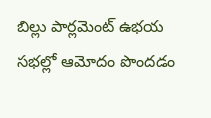బిల్లు పార్లమెంట్ ఉభయ సభల్లో ఆమోదం పొందడం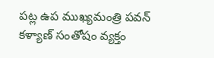పట్ల ఉప ముఖ్యమంత్రి పవన్ కళ్యాణ్ సంతోషం వ్యక్తం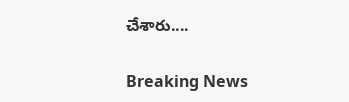చేశారు....

Breaking News